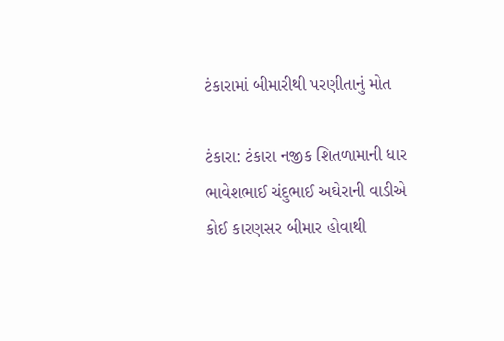ટંકારામાં બીમારીથી પરણીતાનું મોત

ટંકારા: ટંકારા નજીક શિતળામાની ધાર ભાવેશભાઈ ચંદુભાઈ અઘેરાની વાડીએ કોઈ કારણસર બીમાર હોવાથી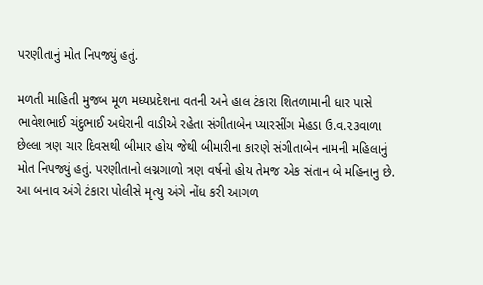પરણીતાનું મોત નિપજ્યું હતું.

મળતી માહિતી મુજબ મૂળ મધ્યપ્રદેશના વતની અને હાલ ટંકારા શિતળામાની ધાર પાસે ભાવેશભાઈ ચંદુભાઈ અઘેરાની વાડીએ રહેતા સંગીતાબેન પ્યારસીંગ મેહડા ઉ.વ‌.૨૩વાળા છેલ્લા ત્રણ ચાર દિવસથી બીમાર હોય જેથી બીમારીના કારણે સંગીતાબેન નામની મહિલાનું મોત નિપજ્યું હતું. પરણીતાનો લગ્નગાળો ત્રણ વર્ષનો હોય તેમજ એક સંતાન બે મહિનાનુ છે. આ બનાવ અંગે ટંકારા પોલીસે મૃત્યુ અંગે નોંધ કરી આગળ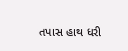તપાસ હાથ ધરી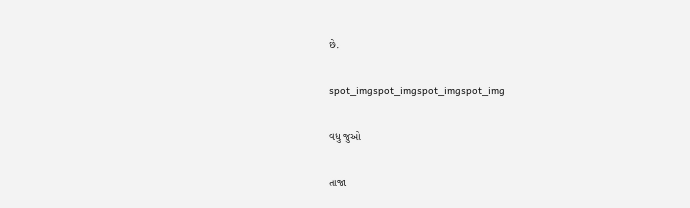છે.

spot_imgspot_imgspot_imgspot_img

વધુ જુઓ

તાજા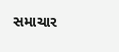સમાચાર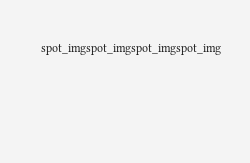spot_imgspot_imgspot_imgspot_img